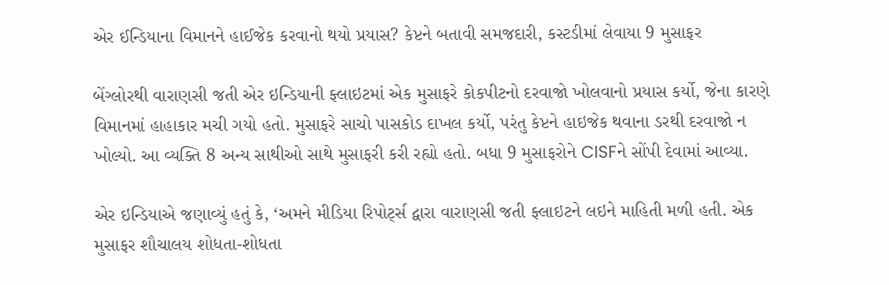એર ઈન્ડિયાના વિમાનને હાઈજેક કરવાનો થયો પ્રયાસ? કેપ્ટને બતાવી સમજદારી, કસ્ટડીમાં લેવાયા 9 મુસાફર

બેંગ્લોરથી વારાણસી જતી એર ઇન્ડિયાની ફ્લાઇટમાં એક મુસાફરે કોકપીટનો દરવાજો ખોલવાનો પ્રયાસ કર્યો, જેના કારણે વિમાનમાં હાહાકાર મચી ગયો હતો. મુસાફરે સાચો પાસકોડ દાખલ કર્યો, પરંતુ કેપ્ટને હાઇજેક થવાના ડરથી દરવાજો ન ખોલ્યો. આ વ્યક્તિ 8 અન્ય સાથીઓ સાથે મુસાફરી કરી રહ્યો હતો. બધા 9 મુસાફરોને CISFને સોંપી દેવામાં આવ્યા.

એર ઇન્ડિયાએ જણાવ્યું હતું કે, ‘અમને મીડિયા રિપોર્ટ્સ દ્વારા વારાણસી જતી ફ્લાઇટને લઇને માહિતી મળી હતી. એક મુસાફર શૌચાલય શોધતા-શોધતા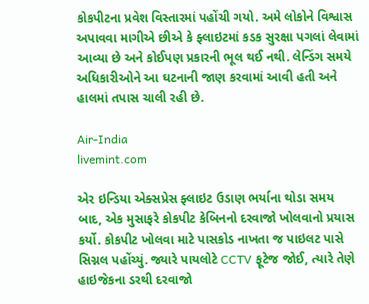કોકપીટના પ્રવેશ વિસ્તારમાં પહોંચી ગયો. અમે લોકોને વિશ્વાસ અપાવવા માગીએ છીએ કે ફ્લાઇટમાં કડક સુરક્ષા પગલાં લેવામાં આવ્યા છે અને કોઈપણ પ્રકારની ભૂલ થઈ નથી. લેન્ડિંગ સમયે અધિકારીઓને આ ઘટનાની જાણ કરવામાં આવી હતી અને હાલમાં તપાસ ચાલી રહી છે.

Air-India
livemint.com

એર ઇન્ડિયા એક્સપ્રેસ ફ્લાઇટ ઉડાણ ભર્યાના થોડા સમય બાદ, એક મુસાફરે કોકપીટ કેબિનનો દરવાજો ખોલવાનો પ્રયાસ કર્યો. કોકપીટ ખોલવા માટે પાસકોડ નાખતા જ પાઇલટ પાસે સિગ્નલ પહોંચ્યું. જ્યારે પાયલોટે CCTV ફૂટેજ જોઈ, ત્યારે તેણે હાઇજેકના ડરથી દરવાજો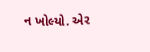ન ખોલ્યો. એર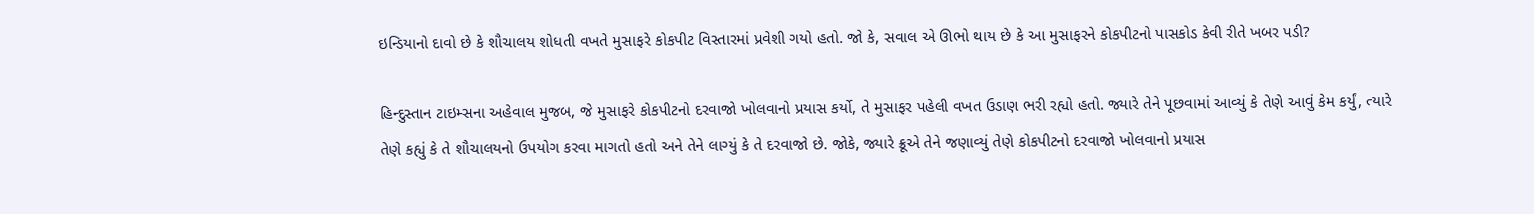ઇન્ડિયાનો દાવો છે કે શૌચાલય શોધતી વખતે મુસાફરે કોકપીટ વિસ્તારમાં પ્રવેશી ગયો હતો. જો કે, સવાલ એ ઊભો થાય છે કે આ મુસાફરને કોકપીટનો પાસકોડ કેવી રીતે ખબર પડી?

હિન્દુસ્તાન ટાઇમ્સના અહેવાલ મુજબ, જે મુસાફરે કોકપીટનો દરવાજો ખોલવાનો પ્રયાસ કર્યો, તે મુસાફર પહેલી વખત ઉડાણ ભરી રહ્યો હતો. જ્યારે તેને પૂછવામાં આવ્યું કે તેણે આવું કેમ કર્યું, ત્યારે તેણે કહ્યું કે તે શૌચાલયનો ઉપયોગ કરવા માગતો હતો અને તેને લાગ્યું કે તે દરવાજો છે. જોકે, જ્યારે ક્રૂએ તેને જણાવ્યું તેણે કોકપીટનો દરવાજો ખોલવાનો પ્રયાસ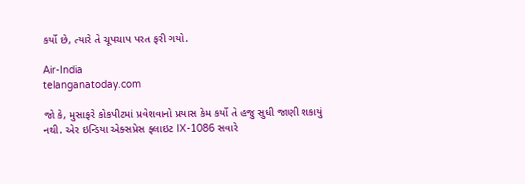કર્યો છે, ત્યારે તે ચૂપચાપ પરત ફરી ગયો.

Air-India
telanganatoday.com

જો કે, મુસાફરે કોકપીટમાં પ્રવેશવાનો પ્રયાસ કેમ કર્યો તે હજુ સુધી જાણી શકાયું નથી. એર ઇન્ડિયા એક્સપ્રેસ ફ્લાઇટ IX-1086 સવારે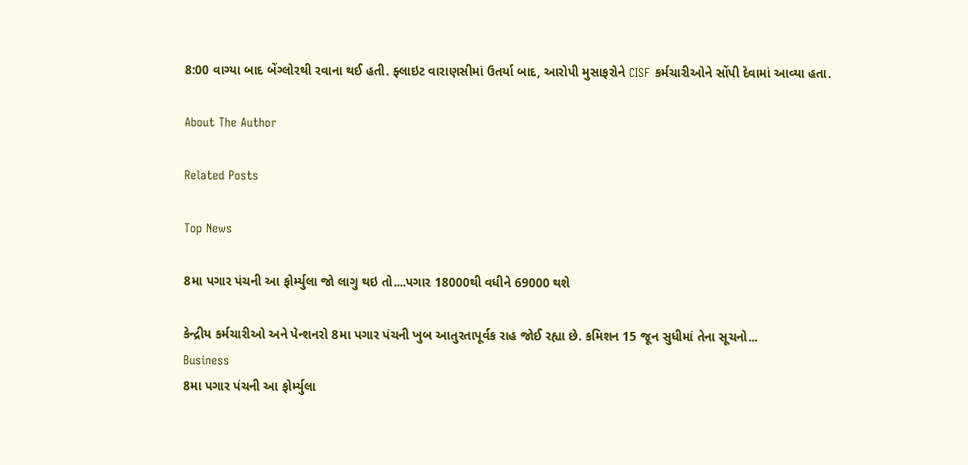8:00 વાગ્યા બાદ બેંગ્લોરથી રવાના થઈ હતી. ફ્લાઇટ વારાણસીમાં ઉતર્યા બાદ, આરોપી મુસાફરોને CISF કર્મચારીઓને સોંપી દેવામાં આવ્યા હતા.

About The Author

Related Posts

Top News

8મા પગાર પંચની આ ફોર્મ્યુલા જો લાગુ થઇ તો....પગાર 18000થી વધીને 69000 થશે

કેન્દ્રીય કર્મચારીઓ અને પેન્શનરો 8મા પગાર પંચની ખુબ આતુરતાપૂર્વક રાહ જોઈ રહ્યા છે. કમિશન 15 જૂન સુધીમાં તેના સૂચનો...
Business
8મા પગાર પંચની આ ફોર્મ્યુલા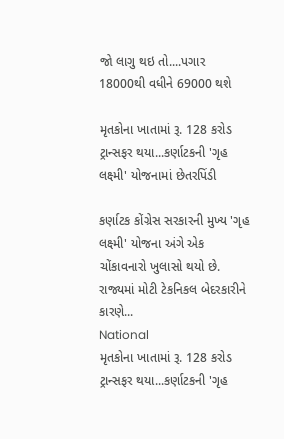જો લાગુ થઇ તો....પગાર 18000થી વધીને 69000 થશે

મૃતકોના ખાતામાં રૂ. 128 કરોડ ટ્રાન્સફર થયા...કર્ણાટકની 'ગૃહ લક્ષ્મી' યોજનામાં છેતરપિંડી

કર્ણાટક કોંગ્રેસ સરકારની મુખ્ય 'ગૃહ લક્ષ્મી' યોજના અંગે એક ચોંકાવનારો ખુલાસો થયો છે. રાજ્યમાં મોટી ટેકનિકલ બેદરકારીને કારણે...
National
મૃતકોના ખાતામાં રૂ. 128 કરોડ ટ્રાન્સફર થયા...કર્ણાટકની 'ગૃહ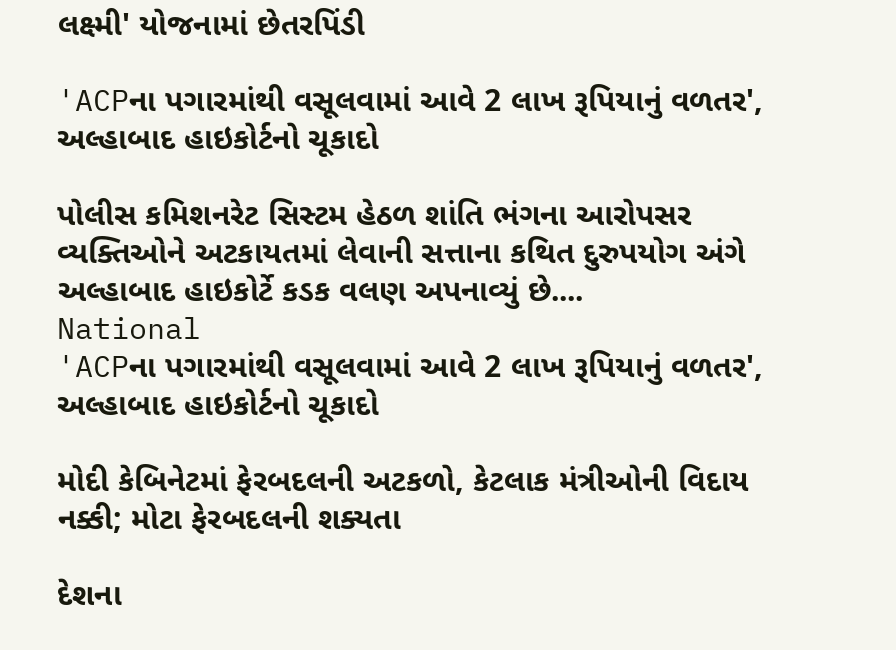લક્ષ્મી' યોજનામાં છેતરપિંડી

'ACPના પગારમાંથી વસૂલવામાં આવે 2 લાખ રૂપિયાનું વળતર', અલ્હાબાદ હાઇકોર્ટનો ચૂકાદો

પોલીસ કમિશનરેટ સિસ્ટમ હેઠળ શાંતિ ભંગના આરોપસર વ્યક્તિઓને અટકાયતમાં લેવાની સત્તાના કથિત દુરુપયોગ અંગે અલ્હાબાદ હાઇકોર્ટે કડક વલણ અપનાવ્યું છે....
National
'ACPના પગારમાંથી વસૂલવામાં આવે 2 લાખ રૂપિયાનું વળતર', અલ્હાબાદ હાઇકોર્ટનો ચૂકાદો

મોદી કેબિનેટમાં ફેરબદલની અટકળો, કેટલાક મંત્રીઓની વિદાય નક્કી; મોટા ફેરબદલની શક્યતા

દેશના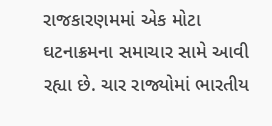રાજકારણમમાં એક મોટા ઘટનાક્રમના સમાચાર સામે આવી રહ્યા છે. ચાર રાજ્યોમાં ભારતીય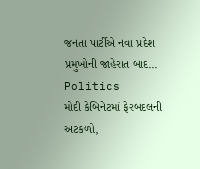જનતા પાર્ટીએ નવા પ્રદેશ પ્રમુખોની જાહેરાત બાદ...
Politics
મોદી કેબિનેટમાં ફેરબદલની અટકળો,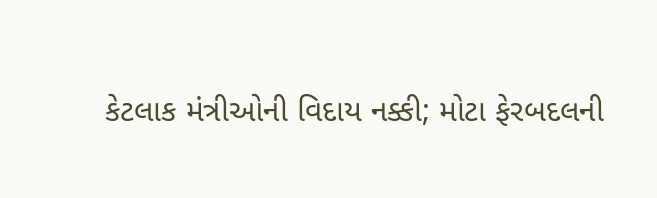કેટલાક મંત્રીઓની વિદાય નક્કી; મોટા ફેરબદલની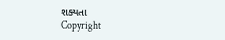શક્યતા
Copyright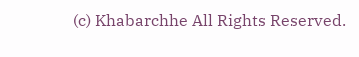(c) Khabarchhe All Rights Reserved.